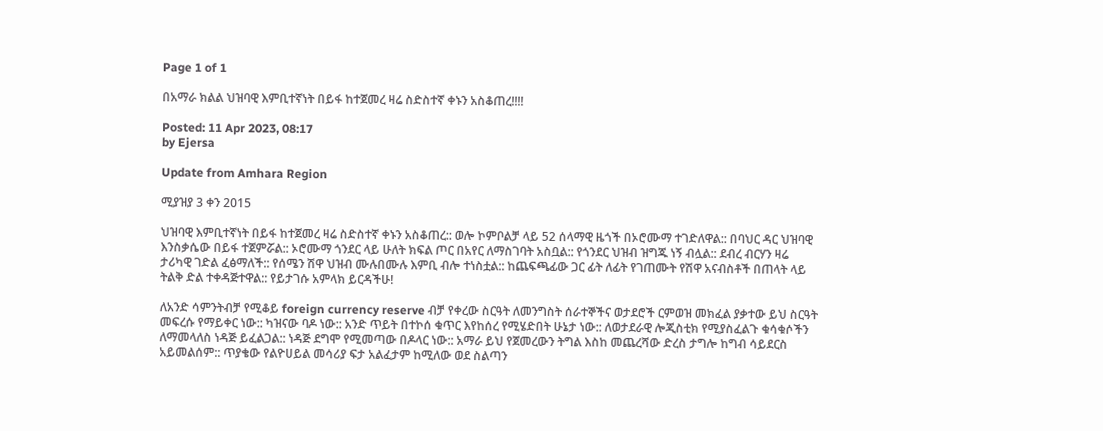Page 1 of 1

በአማራ ክልል ህዝባዊ እምቢተኛነት በይፋ ከተጀመረ ዛሬ ስድስተኛ ቀኑን አስቆጠረ!!!!

Posted: 11 Apr 2023, 08:17
by Ejersa

Update from Amhara Region

ሚያዝያ 3 ቀን 2015

ህዝባዊ እምቢተኛነት በይፋ ከተጀመረ ዛሬ ስድስተኛ ቀኑን አስቆጠረ:: ወሎ ኮምቦልቻ ላይ 52 ሰላማዊ ዜጎች በኦሮሙማ ተገድለዋል:: በባህር ዳር ህዝባዊ እንስቃሴው በይፋ ተጀምሯል:: ኦሮሙማ ጎንደር ላይ ሁለት ክፍል ጦር በአየር ለማስገባት አስቧል:: የጎንደር ህዝብ ዝግጁ ነኝ ብሏል:: ደብረ ብርሃን ዛሬ ታሪካዊ ገድል ፈፅማለች:: የሰሜን ሽዋ ህዝብ ሙሉበሙሉ እምቢ ብሎ ተነስቷል:: ከጨፍጫፊው ጋር ፊት ለፊት የገጠሙት የሽዋ አናብስቶች በጠላት ላይ ትልቅ ድል ተቀዳጅተዋል:: የይታገሱ አምላክ ይርዳችሁ!

ለአንድ ሳምንትብቻ የሚቆይ foreign currency reserve ብቻ የቀረው ስርዓት ለመንግስት ሰራተኞችና ወታደሮች ርምወዝ መክፈል ያቃተው ይህ ስርዓት መፍረሱ የማይቀር ነው:: ካዝናው ባዶ ነው:: አንድ ጥይት በተኮሰ ቁጥር እየከሰረ የሚሄድበት ሁኔታ ነው:: ለወታደራዊ ሎጂስቲክ የሚያስፈልጉ ቁሳቁሶችን ለማመላለስ ነዳጅ ይፈልጋል:: ነዳጅ ደግሞ የሚመጣው በዶላር ነው:: አማራ ይህ የጀመረውን ትግል እስከ መጨረሻው ድረስ ታግሎ ከግብ ሳይደርስ አይመልሰም:: ጥያቄው የልዮሀይል መሳሪያ ፍታ አልፈታም ከሚለው ወደ ስልጣን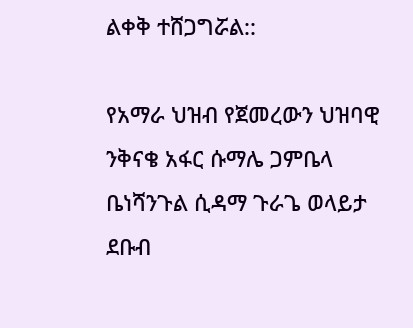ልቀቅ ተሸጋግሯል::

የአማራ ህዝብ የጀመረውን ህዝባዊ ንቅናቄ አፋር ሱማሌ ጋምቤላ ቤነሻንጉል ሲዳማ ጉራጌ ወላይታ ደቡብ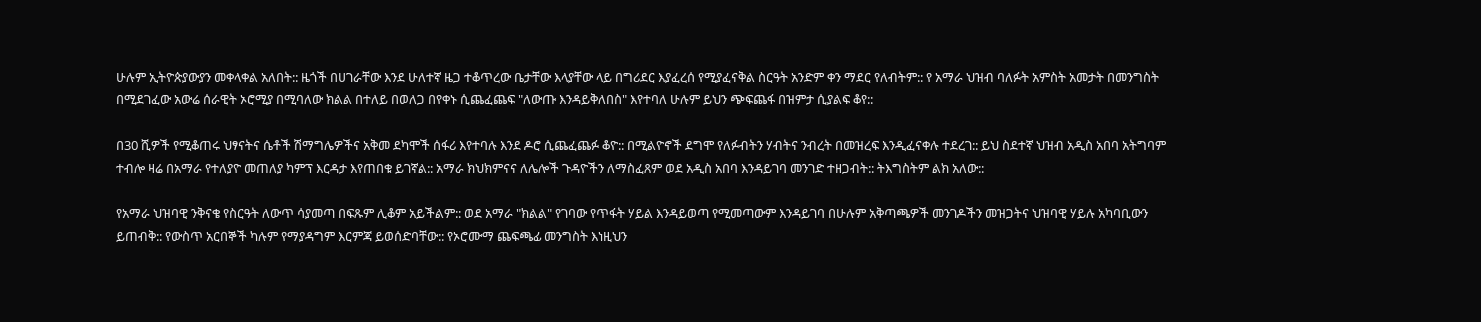ሁሉም ኢትዮጵያውያን መቀላቀል አለበት:: ዜጎች በሀገራቸው እንደ ሁለተኛ ዜጋ ተቆጥረው ቤታቸው እላያቸው ላይ በግሪደር እያፈረሰ የሚያፈናቅል ስርዓት አንድም ቀን ማደር የለብትም:: የ አማራ ህዝብ ባለፉት አምስት አመታት በመንግስት በሚደገፈው አውሬ ሰራዊት ኦሮሚያ በሚባለው ክልል በተለይ በወለጋ በየቀኑ ሲጨፈጨፍ "ለውጡ እንዳይቅለበስ" እየተባለ ሁሉም ይህን ጭፍጨፋ በዝምታ ሲያልፍ ቆየ::

በ30 ሺዎች የሚቆጠሩ ህፃናትና ሴቶች ሽማግሌዎችና አቅመ ደካሞች ሰፋሪ እየተባሉ እንደ ዶሮ ሲጨፈጨፉ ቆዮ:: በሚልዮኖች ደግሞ የለፉብትን ሃብትና ንብረት በመዝረፍ እንዲፈናቀሉ ተደረገ:: ይህ ስደተኛ ህዝብ አዲስ አበባ አትግባም ተብሎ ዛሬ በአማራ የተለያዮ መጠለያ ካምፕ እርዳታ እየጠበቁ ይገኛል:: አማራ ክህክምናና ለሌሎች ጉዳዮችን ለማስፈጸም ወደ አዲስ አበባ እንዳይገባ መንገድ ተዘጋብት:: ትእግስትም ልክ አለው::

የአማራ ህዝባዊ ንቅናቄ የስርዓት ለውጥ ሳያመጣ በፍጹም ሊቆም አይችልም:: ወደ አማራ "ክልል" የገባው የጥፋት ሃይል እንዳይወጣ የሚመጣውም እንዳይገባ በሁሉም አቅጣጫዎች መንገዶችን መዝጋትና ህዝባዊ ሃይሉ አካባቢውን ይጠብቅ:: የውስጥ አርበኞች ካሉም የማያዳግም እርምጃ ይወሰድባቸው:: የኦሮሙማ ጨፍጫፊ መንግስት እነዚህን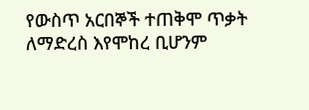የውስጥ አርበኞች ተጠቅሞ ጥቃት ለማድረስ እየሞከረ ቢሆንም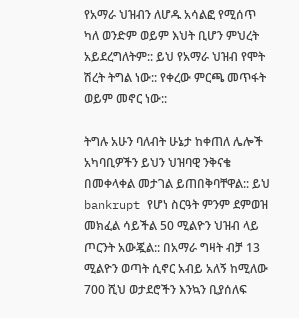የአማራ ህዝብን ለሆዱ አሳልፎ የሚሰጥ ካለ ወንድም ወይም እህት ቢሆን ምህረት አይደረግለትም:: ይህ የአማራ ህዝብ የሞት ሽረት ትግል ነው:: የቀረው ምርጫ መጥፋት ወይም መኖር ነው::

ትግሉ አሁን ባለብት ሁኔታ ከቀጠለ ሌሎች አካባቢዎችን ይህን ህዝባዊ ንቅናቄ በመቀላቀል መታገል ይጠበቅባቸዋል:: ይህ bankrupt የሆነ ስርዓት ምንም ደምወዝ መክፈል ሳይችል 50 ሚልዮን ህዝብ ላይ ጦርንት አውጇል:: በአማራ ግዛት ብቻ 13 ሚልዮን ወጣት ሲኖር አብይ አለኝ ከሚለው 700 ሺህ ወታደሮችን እንኳን ቢያሰለፍ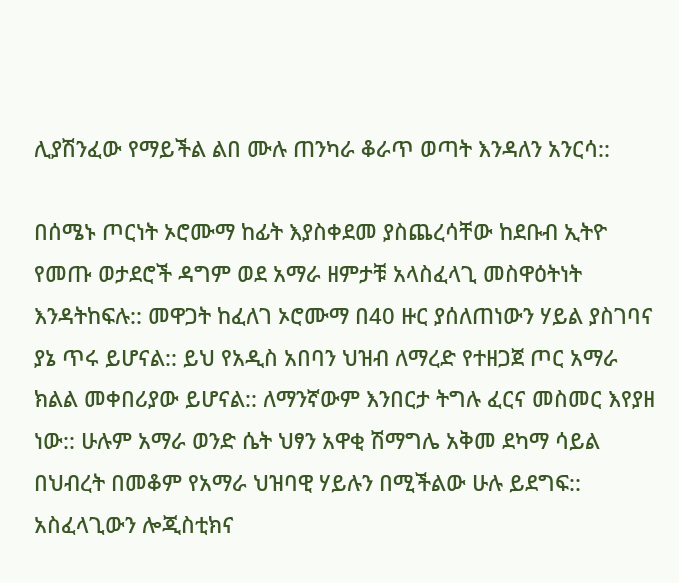ሊያሽንፈው የማይችል ልበ ሙሉ ጠንካራ ቆራጥ ወጣት እንዳለን አንርሳ::

በሰሜኑ ጦርነት ኦሮሙማ ከፊት እያስቀደመ ያስጨረሳቸው ከደቡብ ኢትዮ የመጡ ወታደሮች ዳግም ወደ አማራ ዘምታቹ አላስፈላጊ መስዋዕትነት እንዳትከፍሉ:: መዋጋት ከፈለገ ኦሮሙማ በ40 ዙር ያሰለጠነውን ሃይል ያስገባና ያኔ ጥሩ ይሆናል:: ይህ የአዲስ አበባን ህዝብ ለማረድ የተዘጋጀ ጦር አማራ ክልል መቀበሪያው ይሆናል:: ለማንኛውም እንበርታ ትግሉ ፈርና መስመር እየያዘ ነው:: ሁሉም አማራ ወንድ ሴት ህፃን አዋቂ ሽማግሌ አቅመ ደካማ ሳይል በህብረት በመቆም የአማራ ህዝባዊ ሃይሉን በሚችልው ሁሉ ይደግፍ:: አስፈላጊውን ሎጂስቲክና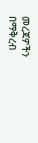መረጃዎችን በማቅረብ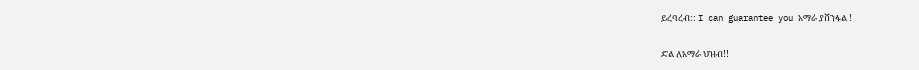ይረባረብ:: I can guarantee you አማራ ያሸንፋል !

ድል ለአማራ ህዝብ!!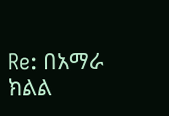Re: በአማራ ክልል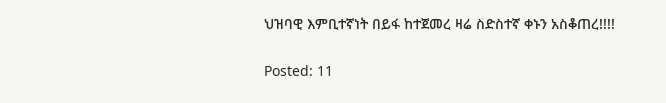ህዝባዊ እምቢተኛነት በይፋ ከተጀመረ ዛሬ ስድስተኛ ቀኑን አስቆጠረ!!!!

Posted: 11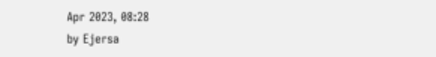Apr 2023, 08:28
by Ejersa